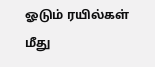ஓடும் ரயில்கள் மீது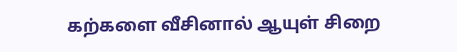கற்களை வீசினால் ஆயுள் சிறை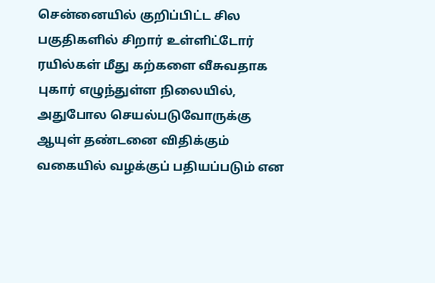சென்னையில் குறிப்பிட்ட சில பகுதிகளில் சிறார் உள்ளிட்டோர் ரயில்கள் மீது கற்களை வீசுவதாக புகார் எழுந்துள்ள நிலையில், அதுபோல செயல்படுவோருக்கு ஆயுள் தண்டனை விதிக்கும் வகையில் வழக்குப் பதியப்படும் என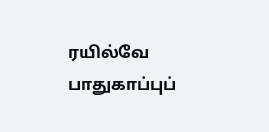ரயில்வே பாதுகாப்புப்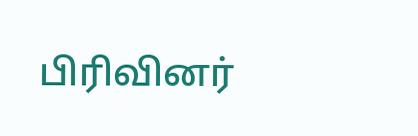பிரிவினர்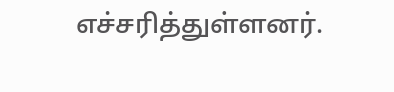எச்சரித்துள்ளனர்.